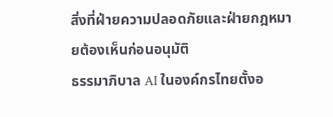สิ่งที่ฝ่ายความปลอดภัยและฝ่ายกฎหมายต้องเห็นก่อนอนุมัติ
ธรรมาภิบาล AI ในองค์กรไทยตั้งอ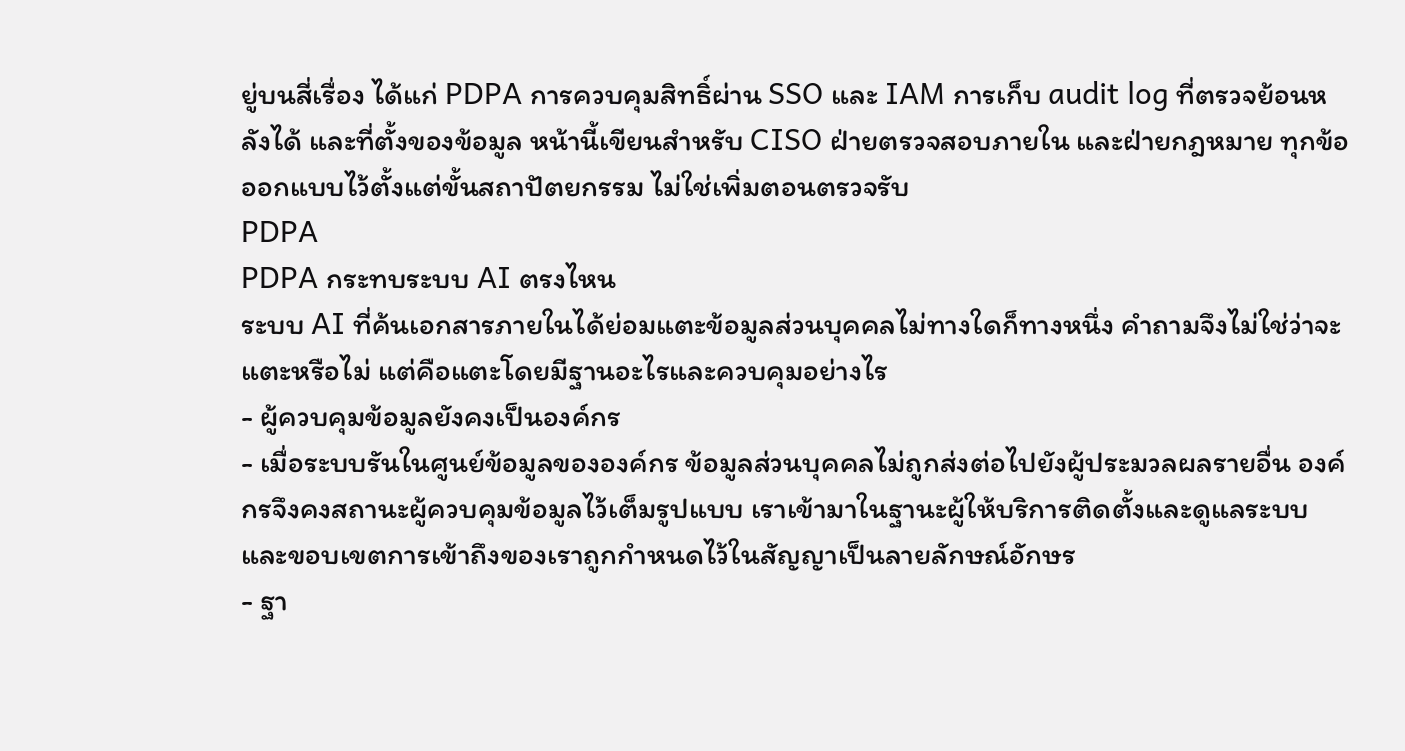ยู่บนสี่เรื่อง ได้แก่ PDPA การควบคุมสิทธิ์ผ่าน SSO และ IAM การเก็บ audit log ที่ตรวจย้อนหลังได้ และที่ตั้งของข้อมูล หน้านี้เขียนสำหรับ CISO ฝ่ายตรวจสอบภายใน และฝ่ายกฎหมาย ทุกข้อออกแบบไว้ตั้งแต่ขั้นสถาปัตยกรรม ไม่ใช่เพิ่มตอนตรวจรับ
PDPA
PDPA กระทบระบบ AI ตรงไหน
ระบบ AI ที่ค้นเอกสารภายในได้ย่อมแตะข้อมูลส่วนบุคคลไม่ทางใดก็ทางหนึ่ง คำถามจึงไม่ใช่ว่าจะแตะหรือไม่ แต่คือแตะโดยมีฐานอะไรและควบคุมอย่างไร
- ผู้ควบคุมข้อมูลยังคงเป็นองค์กร
- เมื่อระบบรันในศูนย์ข้อมูลขององค์กร ข้อมูลส่วนบุคคลไม่ถูกส่งต่อไปยังผู้ประมวลผลรายอื่น องค์กรจึงคงสถานะผู้ควบคุมข้อมูลไว้เต็มรูปแบบ เราเข้ามาในฐานะผู้ให้บริการติดตั้งและดูแลระบบ และขอบเขตการเข้าถึงของเราถูกกำหนดไว้ในสัญญาเป็นลายลักษณ์อักษร
- ฐา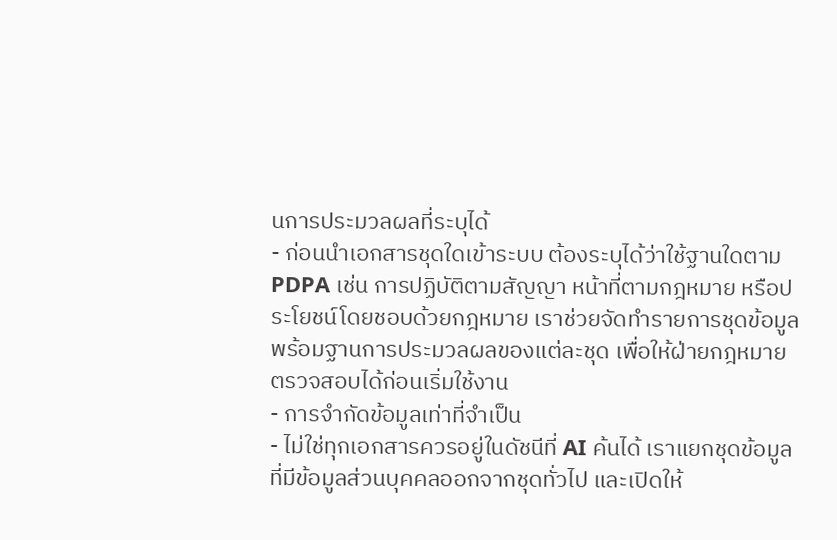นการประมวลผลที่ระบุได้
- ก่อนนำเอกสารชุดใดเข้าระบบ ต้องระบุได้ว่าใช้ฐานใดตาม PDPA เช่น การปฏิบัติตามสัญญา หน้าที่ตามกฎหมาย หรือประโยชน์โดยชอบด้วยกฎหมาย เราช่วยจัดทำรายการชุดข้อมูลพร้อมฐานการประมวลผลของแต่ละชุด เพื่อให้ฝ่ายกฎหมายตรวจสอบได้ก่อนเริ่มใช้งาน
- การจำกัดข้อมูลเท่าที่จำเป็น
- ไม่ใช่ทุกเอกสารควรอยู่ในดัชนีที่ AI ค้นได้ เราแยกชุดข้อมูลที่มีข้อมูลส่วนบุคคลออกจากชุดทั่วไป และเปิดให้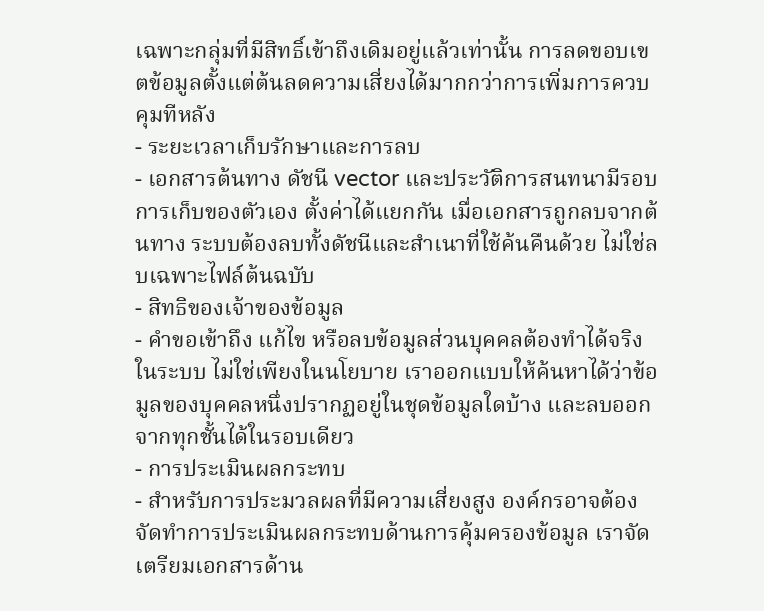เฉพาะกลุ่มที่มีสิทธิ์เข้าถึงเดิมอยู่แล้วเท่านั้น การลดขอบเขตข้อมูลตั้งแต่ต้นลดความเสี่ยงได้มากกว่าการเพิ่มการควบคุมทีหลัง
- ระยะเวลาเก็บรักษาและการลบ
- เอกสารต้นทาง ดัชนี vector และประวัติการสนทนามีรอบการเก็บของตัวเอง ตั้งค่าได้แยกกัน เมื่อเอกสารถูกลบจากต้นทาง ระบบต้องลบทั้งดัชนีและสำเนาที่ใช้ค้นคืนด้วย ไม่ใช่ลบเฉพาะไฟล์ต้นฉบับ
- สิทธิของเจ้าของข้อมูล
- คำขอเข้าถึง แก้ไข หรือลบข้อมูลส่วนบุคคลต้องทำได้จริงในระบบ ไม่ใช่เพียงในนโยบาย เราออกแบบให้ค้นหาได้ว่าข้อมูลของบุคคลหนึ่งปรากฏอยู่ในชุดข้อมูลใดบ้าง และลบออกจากทุกชั้นได้ในรอบเดียว
- การประเมินผลกระทบ
- สำหรับการประมวลผลที่มีความเสี่ยงสูง องค์กรอาจต้องจัดทำการประเมินผลกระทบด้านการคุ้มครองข้อมูล เราจัดเตรียมเอกสารด้าน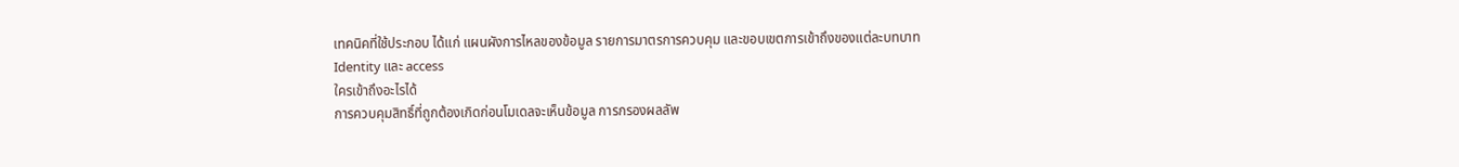เทคนิคที่ใช้ประกอบ ได้แก่ แผนผังการไหลของข้อมูล รายการมาตรการควบคุม และขอบเขตการเข้าถึงของแต่ละบทบาท
Identity และ access
ใครเข้าถึงอะไรได้
การควบคุมสิทธิ์ที่ถูกต้องเกิดก่อนโมเดลจะเห็นข้อมูล การกรองผลลัพ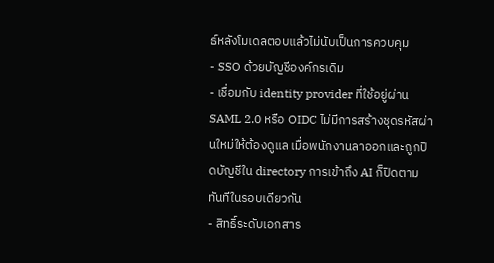ธ์หลังโมเดลตอบแล้วไม่นับเป็นการควบคุม
- SSO ด้วยบัญชีองค์กรเดิม
- เชื่อมกับ identity provider ที่ใช้อยู่ผ่าน SAML 2.0 หรือ OIDC ไม่มีการสร้างชุดรหัสผ่านใหม่ให้ต้องดูแล เมื่อพนักงานลาออกและถูกปิดบัญชีใน directory การเข้าถึง AI ก็ปิดตามทันทีในรอบเดียวกัน
- สิทธิ์ระดับเอกสาร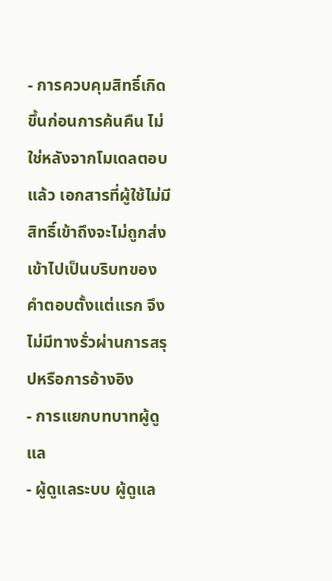- การควบคุมสิทธิ์เกิดขึ้นก่อนการค้นคืน ไม่ใช่หลังจากโมเดลตอบแล้ว เอกสารที่ผู้ใช้ไม่มีสิทธิ์เข้าถึงจะไม่ถูกส่งเข้าไปเป็นบริบทของคำตอบตั้งแต่แรก จึงไม่มีทางรั่วผ่านการสรุปหรือการอ้างอิง
- การแยกบทบาทผู้ดูแล
- ผู้ดูแลระบบ ผู้ดูแล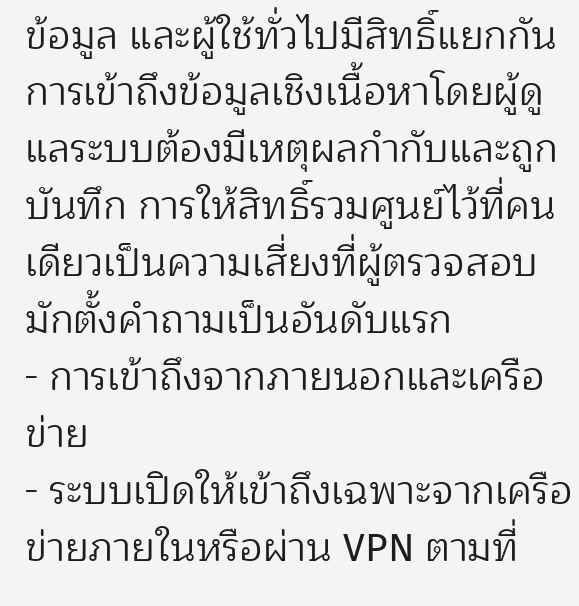ข้อมูล และผู้ใช้ทั่วไปมีสิทธิ์แยกกัน การเข้าถึงข้อมูลเชิงเนื้อหาโดยผู้ดูแลระบบต้องมีเหตุผลกำกับและถูกบันทึก การให้สิทธิ์รวมศูนย์ไว้ที่คนเดียวเป็นความเสี่ยงที่ผู้ตรวจสอบมักตั้งคำถามเป็นอันดับแรก
- การเข้าถึงจากภายนอกและเครือข่าย
- ระบบเปิดให้เข้าถึงเฉพาะจากเครือข่ายภายในหรือผ่าน VPN ตามที่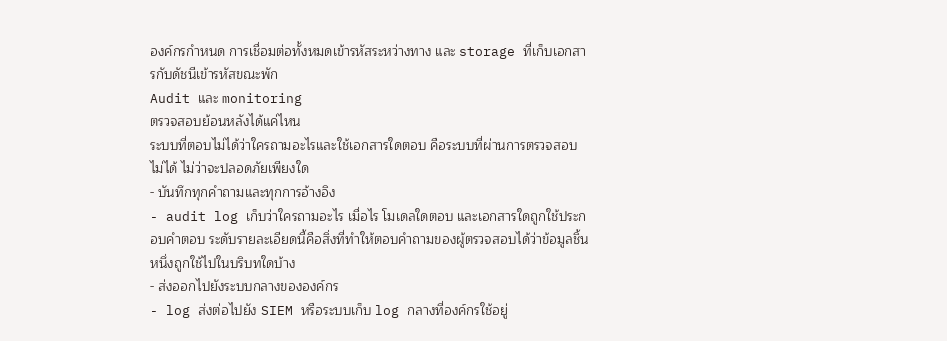องค์กรกำหนด การเชื่อมต่อทั้งหมดเข้ารหัสระหว่างทาง และ storage ที่เก็บเอกสารกับดัชนีเข้ารหัสขณะพัก
Audit และ monitoring
ตรวจสอบย้อนหลังได้แค่ไหน
ระบบที่ตอบไม่ได้ว่าใครถามอะไรและใช้เอกสารใดตอบ คือระบบที่ผ่านการตรวจสอบไม่ได้ ไม่ว่าจะปลอดภัยเพียงใด
- บันทึกทุกคำถามและทุกการอ้างอิง
- audit log เก็บว่าใครถามอะไร เมื่อไร โมเดลใดตอบ และเอกสารใดถูกใช้ประกอบคำตอบ ระดับรายละเอียดนี้คือสิ่งที่ทำให้ตอบคำถามของผู้ตรวจสอบได้ว่าข้อมูลชิ้นหนึ่งถูกใช้ไปในบริบทใดบ้าง
- ส่งออกไปยังระบบกลางขององค์กร
- log ส่งต่อไปยัง SIEM หรือระบบเก็บ log กลางที่องค์กรใช้อยู่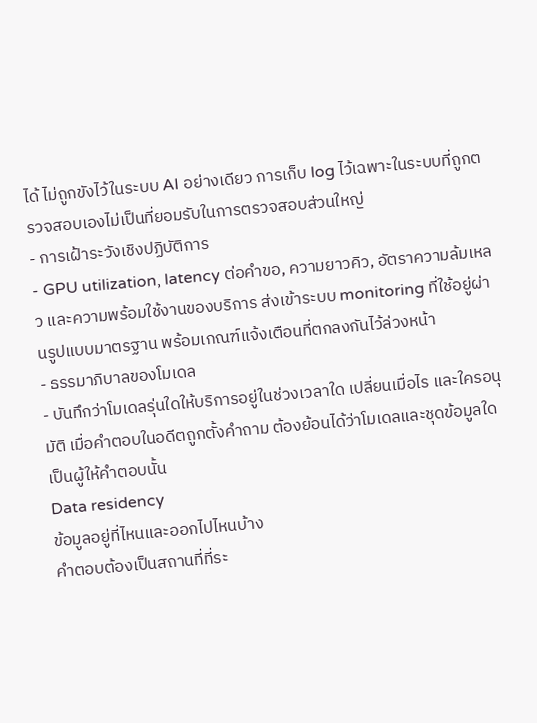ได้ ไม่ถูกขังไว้ในระบบ AI อย่างเดียว การเก็บ log ไว้เฉพาะในระบบที่ถูกตรวจสอบเองไม่เป็นที่ยอมรับในการตรวจสอบส่วนใหญ่
- การเฝ้าระวังเชิงปฏิบัติการ
- GPU utilization, latency ต่อคำขอ, ความยาวคิว, อัตราความล้มเหลว และความพร้อมใช้งานของบริการ ส่งเข้าระบบ monitoring ที่ใช้อยู่ผ่านรูปแบบมาตรฐาน พร้อมเกณฑ์แจ้งเตือนที่ตกลงกันไว้ล่วงหน้า
- ธรรมาภิบาลของโมเดล
- บันทึกว่าโมเดลรุ่นใดให้บริการอยู่ในช่วงเวลาใด เปลี่ยนเมื่อไร และใครอนุมัติ เมื่อคำตอบในอดีตถูกตั้งคำถาม ต้องย้อนได้ว่าโมเดลและชุดข้อมูลใดเป็นผู้ให้คำตอบนั้น
Data residency
ข้อมูลอยู่ที่ไหนและออกไปไหนบ้าง
คำตอบต้องเป็นสถานที่ที่ระ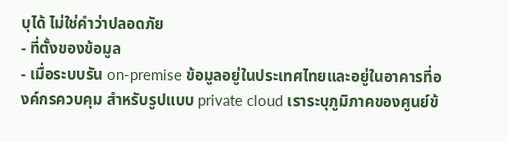บุได้ ไม่ใช่คำว่าปลอดภัย
- ที่ตั้งของข้อมูล
- เมื่อระบบรัน on-premise ข้อมูลอยู่ในประเทศไทยและอยู่ในอาคารที่องค์กรควบคุม สำหรับรูปแบบ private cloud เราระบุภูมิภาคของศูนย์ข้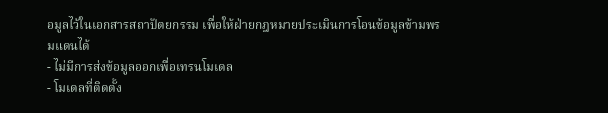อมูลไว้ในเอกสารสถาปัตยกรรม เพื่อให้ฝ่ายกฎหมายประเมินการโอนข้อมูลข้ามพรมแดนได้
- ไม่มีการส่งข้อมูลออกเพื่อเทรนโมเดล
- โมเดลที่ติดตั้ง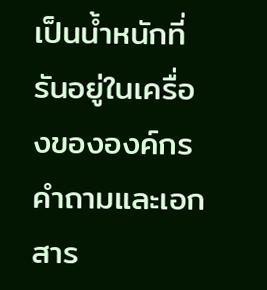เป็นน้ำหนักที่รันอยู่ในเครื่องขององค์กร คำถามและเอกสาร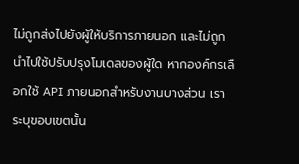ไม่ถูกส่งไปยังผู้ให้บริการภายนอก และไม่ถูกนำไปใช้ปรับปรุงโมเดลของผู้ใด หากองค์กรเลือกใช้ API ภายนอกสำหรับงานบางส่วน เราระบุขอบเขตนั้น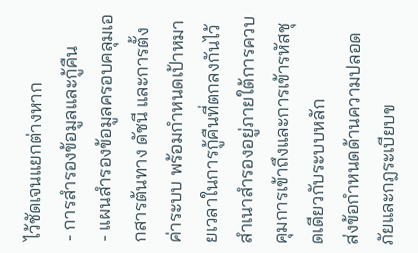ไว้ชัดเจนแยกต่างหาก
- การสำรองข้อมูลและกู้คืน
- แผนสำรองข้อมูลครอบคลุมเอกสารต้นทาง ดัชนี และการตั้งค่าระบบ พร้อมกำหนดเป้าหมายเวลาในการกู้คืนที่ตกลงกันไว้ สำเนาสำรองอยู่ภายใต้การควบคุมการเข้าถึงและการเข้ารหัสชุดเดียวกับระบบหลัก
ส่งข้อกำหนดด้านความปลอดภัยและกฎระเบียบข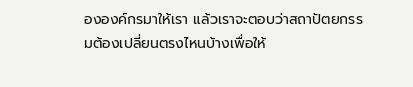ององค์กรมาให้เรา แล้วเราจะตอบว่าสถาปัตยกรรมต้องเปลี่ยนตรงไหนบ้างเพื่อให้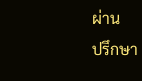ผ่าน
ปรึกษา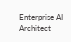Enterprise AI Architect